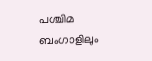പശ്ചിമ ബംഗാളിലും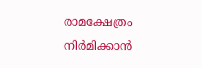രാമക്ഷേത്രം നിർമിക്കാൻ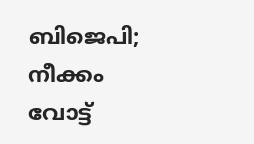ബിജെപി; നീക്കം വോട്ട്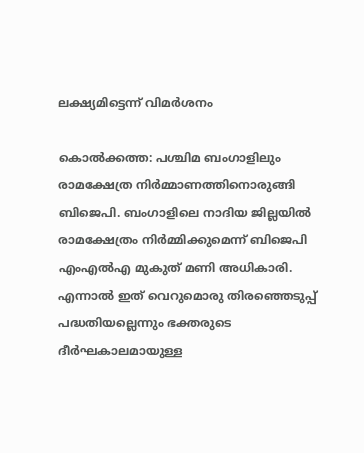ലക്ഷ്യമിട്ടെന്ന് വിമർശനം

കൊൽക്കത്ത: പശ്ചിമ ബംഗാളിലും രാമക്ഷേത്ര നിർമ്മാണത്തിനൊരുങ്ങി ബിജെപി. ബംഗാളിലെ നാദിയ ജില്ലയിൽ രാമക്ഷേത്രം നിർമ്മിക്കുമെന്ന് ബിജെപി എംഎൽഎ മുകുത് മണി അധികാരി.
എന്നാൽ ഇത് വെറുമൊരു തിരഞ്ഞെടുപ്പ് പദ്ധതിയല്ലെന്നും ഭക്തരുടെ ദീർഘകാലമായുള്ള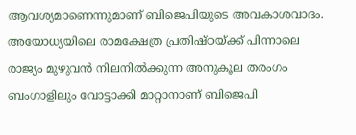ആവശ്യമാണെന്നുമാണ് ബിജെപിയുടെ അവകാശവാദം. അയോധ്യയിലെ രാമക്ഷേത്ര പ്രതിഷ്ഠയ്ക്ക് പിന്നാലെ രാജ്യം മുഴുവൻ നിലനിൽക്കുന്ന അനുകൂല തരംഗം ബംഗാളിലും വോട്ടാക്കി മാറ്റാനാണ് ബിജെപി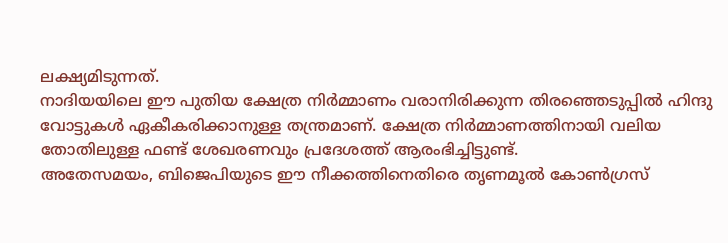ലക്ഷ്യമിടുന്നത്.
നാദിയയിലെ ഈ പുതിയ ക്ഷേത്ര നിർമ്മാണം വരാനിരിക്കുന്ന തിരഞ്ഞെടുപ്പിൽ ഹിന്ദു വോട്ടുകൾ ഏകീകരിക്കാനുള്ള തന്ത്രമാണ്. ക്ഷേത്ര നിർമ്മാണത്തിനായി വലിയ തോതിലുള്ള ഫണ്ട് ശേഖരണവും പ്രദേശത്ത് ആരംഭിച്ചിട്ടുണ്ട്.
അതേസമയം, ബിജെപിയുടെ ഈ നീക്കത്തിനെതിരെ തൃണമൂൽ കോൺഗ്രസ്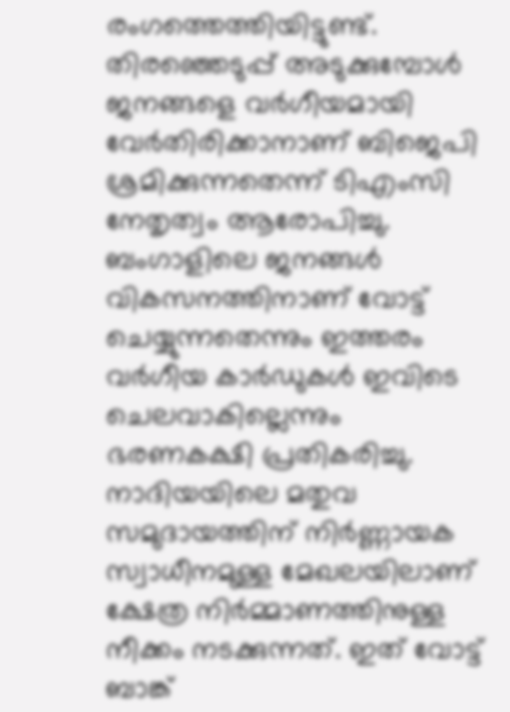രംഗത്തെത്തിയിട്ടുണ്ട്. തിരഞ്ഞെടുപ്പ് അടുക്കുമ്പോൾ ജനങ്ങളെ വർഗീയമായി വേർതിരിക്കാനാണ് ബിജെപി ശ്രമിക്കുന്നതെന്ന് ടിഎംസി നേതൃത്വം ആരോപിച്ചു.
ബംഗാളിലെ ജനങ്ങൾ വികസനത്തിനാണ് വോട്ട് ചെയ്യുന്നതെന്നും ഇത്തരം വർഗീയ കാർഡുകൾ ഇവിടെ ചെലവാകില്ലെന്നും ഭരണകക്ഷി പ്രതികരിച്ചു. നാദിയയിലെ മതുവ സമുദായത്തിന് നിർണ്ണായക സ്വാധീനമുള്ള മേഖലയിലാണ് ക്ഷേത്ര നിർമ്മാണത്തിനുള്ള നീക്കം നടക്കുന്നത്. ഇത് വോട്ട് ബാങ്ക്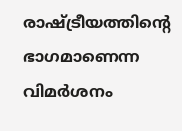രാഷ്ട്രീയത്തിന്റെ ഭാഗമാണെന്ന വിമർശനം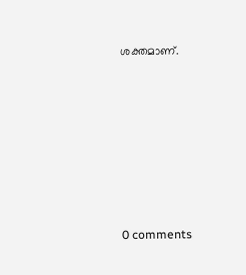ശക്തമാണ്.










0 comments